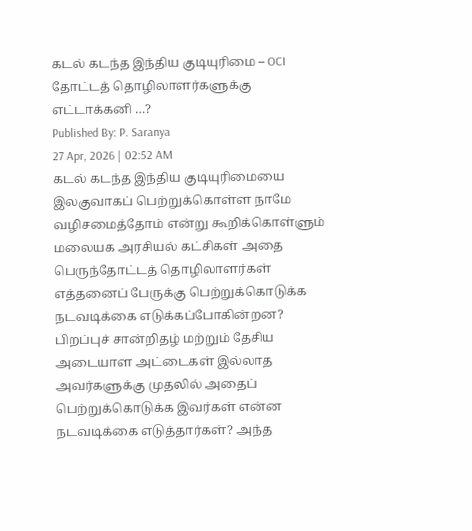கடல் கடந்த இந்திய குடியுரிமை – OCI தோட்டத் தொழிலாளர்களுக்கு எட்டாக்கனி …?
Published By: P. Saranya
27 Apr, 2026 | 02:52 AM
கடல் கடந்த இந்திய குடியுரிமையை இலகுவாகப் பெற்றுக்கொள்ள நாமே வழிசமைத்தோம் என்று கூறிக்கொள்ளும் மலையக அரசியல் கட்சிகள் அதை பெருந்தோட்டத் தொழிலாளர்கள் எத்தனைப் பேருக்கு பெற்றுக்கொடுக்க நடவடிக்கை எடுக்கப்போகின்றன? பிறப்புச் சான்றிதழ் மற்றும் தேசிய அடையாள அட்டைகள் இல்லாத அவர்களுக்கு முதலில் அதைப் பெற்றுக்கொடுக்க இவர்கள் என்ன நடவடிக்கை எடுத்தார்கள்? அந்த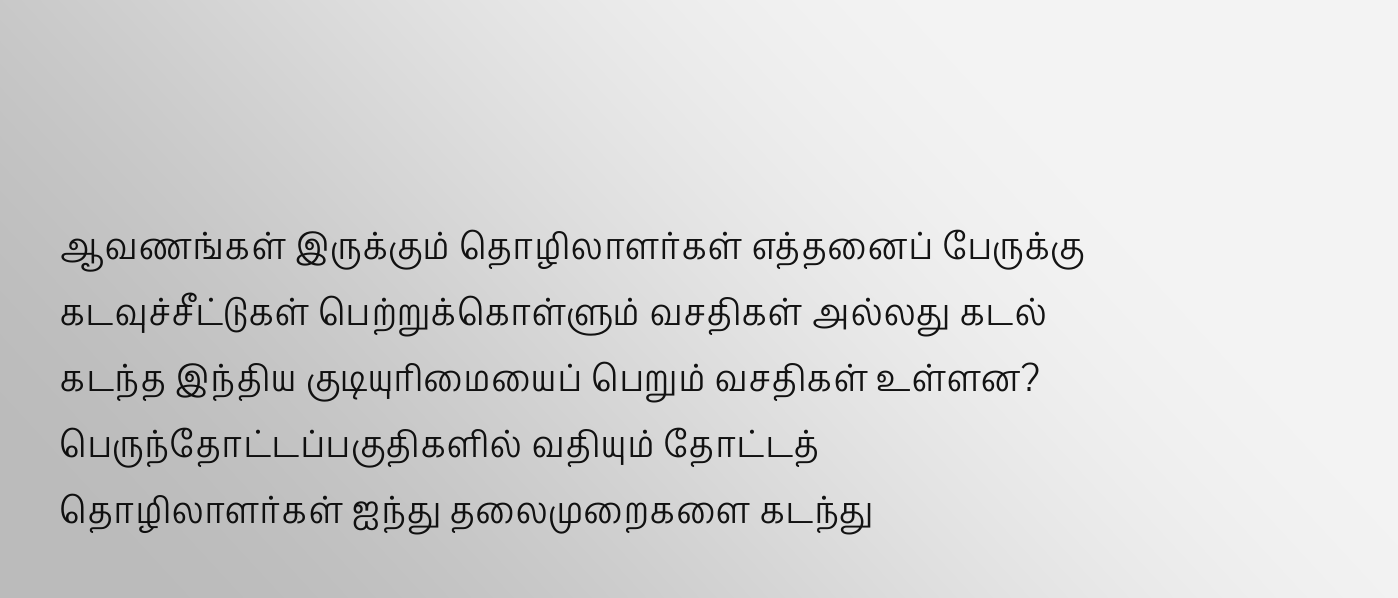ஆவணங்கள் இருக்கும் தொழிலாளர்கள் எத்தனைப் பேருக்கு கடவுச்சீட்டுகள் பெற்றுக்கொள்ளும் வசதிகள் அல்லது கடல் கடந்த இந்திய குடியுரிமையைப் பெறும் வசதிகள் உள்ளன? பெருந்தோட்டப்பகுதிகளில் வதியும் தோட்டத் தொழிலாளர்கள் ஐந்து தலைமுறைகளை கடந்து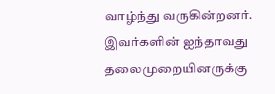வாழ்ந்து வருகின்றனர். இவர்களின் ஐந்தாவது தலைமுறையினருக்கு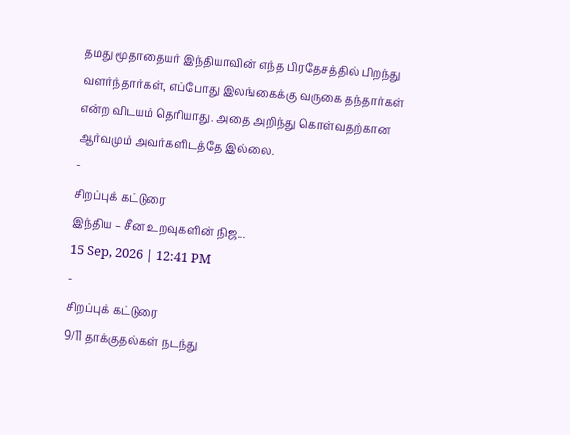தமது மூதாதையர் இந்தியாவின் எந்த பிரதேசத்தில் பிறந்து வளர்ந்தார்கள், எப்போது இலங்கைக்கு வருகை தந்தார்கள் என்ற விடயம் தெரியாது. அதை அறிந்து கொள்வதற்கான ஆர்வமும் அவர்களிடத்தே இல்லை.
-
சிறப்புக் கட்டுரை
இந்திய – சீன உறவுகளின் நிஜ...
15 Sep, 2026 | 12:41 PM
-
சிறப்புக் கட்டுரை
9/11 தாக்குதல்கள் நடந்து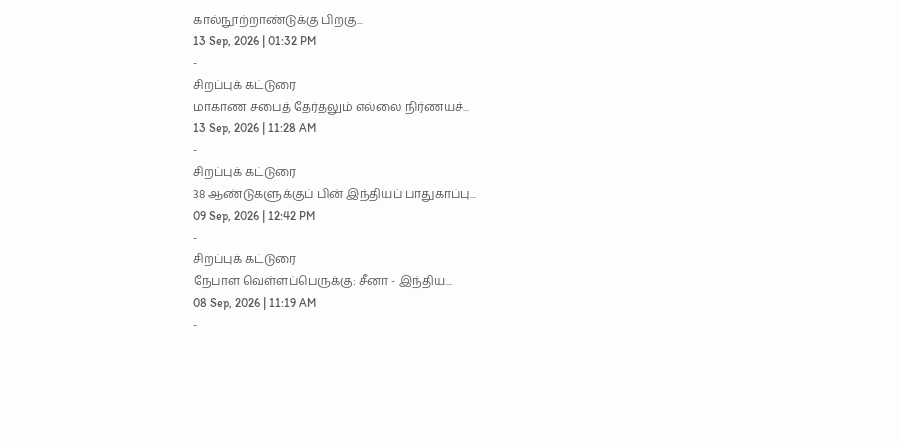கால்நூற்றாண்டுக்கு பிறகு...
13 Sep, 2026 | 01:32 PM
-
சிறப்புக் கட்டுரை
மாகாண சபைத் தேர்தலும் எல்லை நிர்ணயச்...
13 Sep, 2026 | 11:28 AM
-
சிறப்புக் கட்டுரை
38 ஆண்டுகளுக்குப் பின் இந்தியப் பாதுகாப்பு...
09 Sep, 2026 | 12:42 PM
-
சிறப்புக் கட்டுரை
நேபாள வெள்ளப்பெருக்கு: சீனா - இந்திய...
08 Sep, 2026 | 11:19 AM
-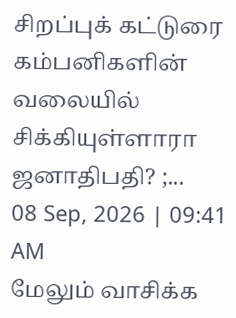சிறப்புக் கட்டுரை
கம்பனிகளின் வலையில் சிக்கியுள்ளாரா ஜனாதிபதி? ;...
08 Sep, 2026 | 09:41 AM
மேலும் வாசிக்க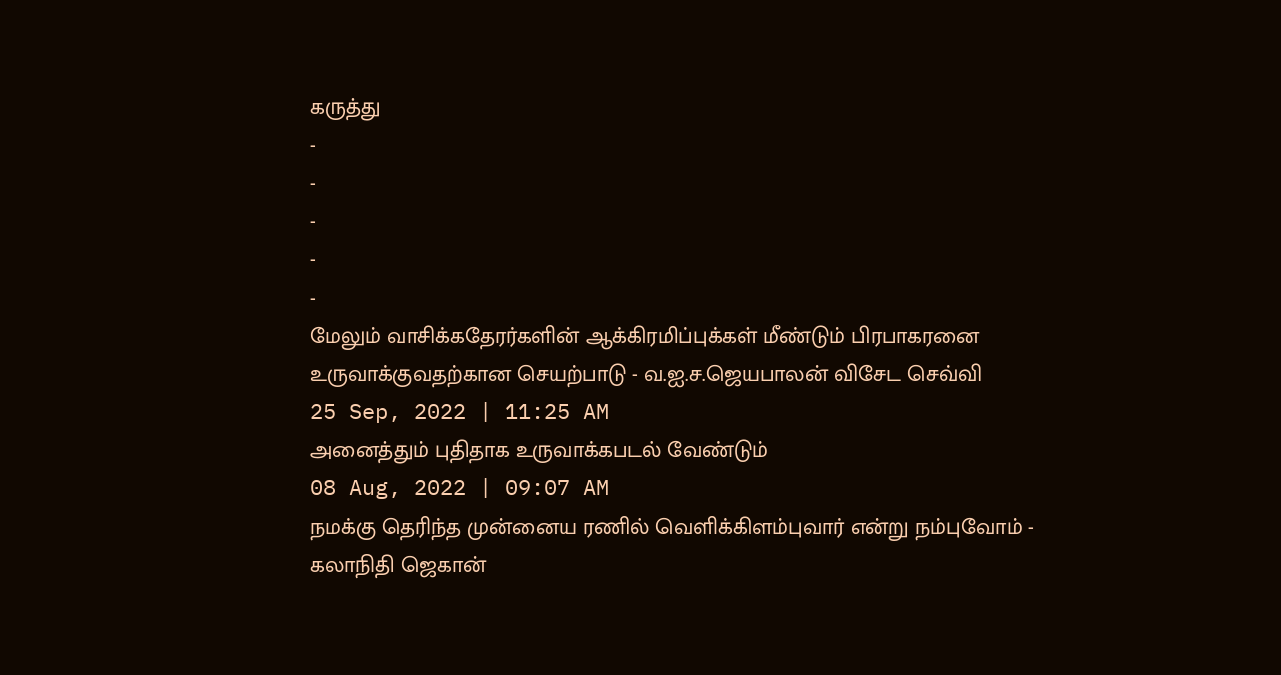கருத்து
-
-
-
-
-
மேலும் வாசிக்கதேரர்களின் ஆக்கிரமிப்புக்கள் மீண்டும் பிரபாகரனை உருவாக்குவதற்கான செயற்பாடு - வ.ஐ.ச.ஜெயபாலன் விசேட செவ்வி
25 Sep, 2022 | 11:25 AM
அனைத்தும் புதிதாக உருவாக்கபடல் வேண்டும்
08 Aug, 2022 | 09:07 AM
நமக்கு தெரிந்த முன்னைய ரணில் வெளிக்கிளம்புவார் என்று நம்புவோம் - கலாநிதி ஜெகான்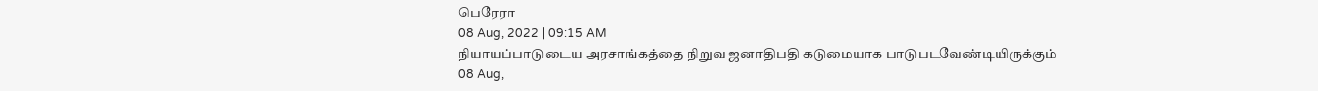பெரேரா
08 Aug, 2022 | 09:15 AM
நியாயப்பாடுடைய அரசாங்கத்தை நிறுவ ஜனாதிபதி கடுமையாக பாடுபடவேண்டியிருக்கும்
08 Aug,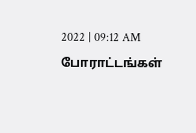2022 | 09:12 AM
போராட்டங்கள்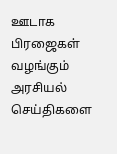ஊடாக பிரஜைகள் வழங்கும் அரசியல் செய்திகளை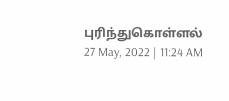புரிந்துகொள்ளல்
27 May, 2022 | 11:24 AM